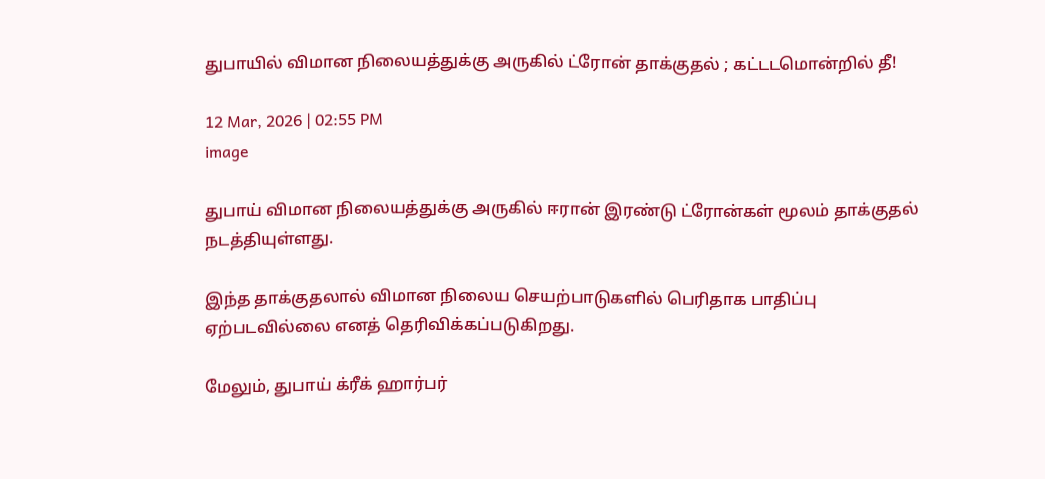துபாயில் விமான நிலையத்துக்கு அருகில் ட்ரோன் தாக்குதல் ; கட்டடமொன்றில் தீ!

12 Mar, 2026 | 02:55 PM
image

துபாய் விமான நிலையத்துக்கு அருகில் ஈரான் இரண்டு ட்ரோன்கள் மூலம் தாக்குதல் நடத்தியுள்ளது.

இந்த தாக்குதலால் விமான நிலைய செயற்பாடுகளில் பெரிதாக பாதிப்பு ஏற்படவில்லை எனத் தெரிவிக்கப்படுகிறது.

மேலும், துபாய் க்ரீக் ஹார்பர்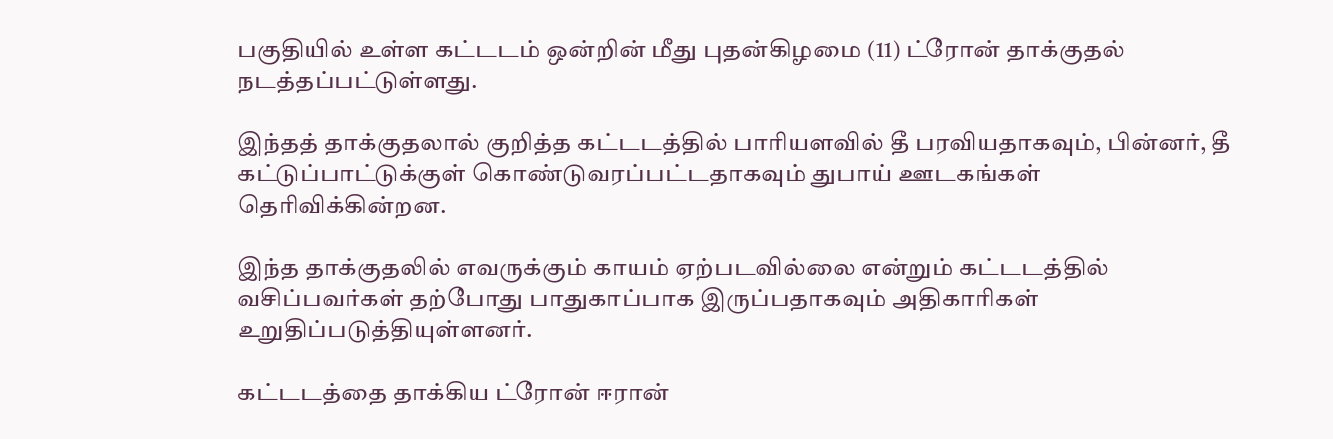பகுதியில் உள்ள கட்டடம் ஒன்றின் மீது புதன்கிழமை (11) ட்ரோன் தாக்குதல் நடத்தப்பட்டுள்ளது.

இந்தத் தாக்குதலால் குறித்த கட்டடத்தில் பாரியளவில் தீ பரவியதாகவும், பின்னர், தீ கட்டுப்பாட்டுக்குள் கொண்டுவரப்பட்டதாகவும் துபாய் ஊடகங்கள் தெரிவிக்கின்றன.

இந்த தாக்குதலில் எவருக்கும் காயம் ஏற்படவில்லை என்றும் கட்டடத்தில் வசிப்பவர்கள் தற்போது பாதுகாப்பாக இருப்பதாகவும் அதிகாரிகள் உறுதிப்படுத்தியுள்ளனர்.

கட்டடத்தை தாக்கிய ட்ரோன் ஈரான்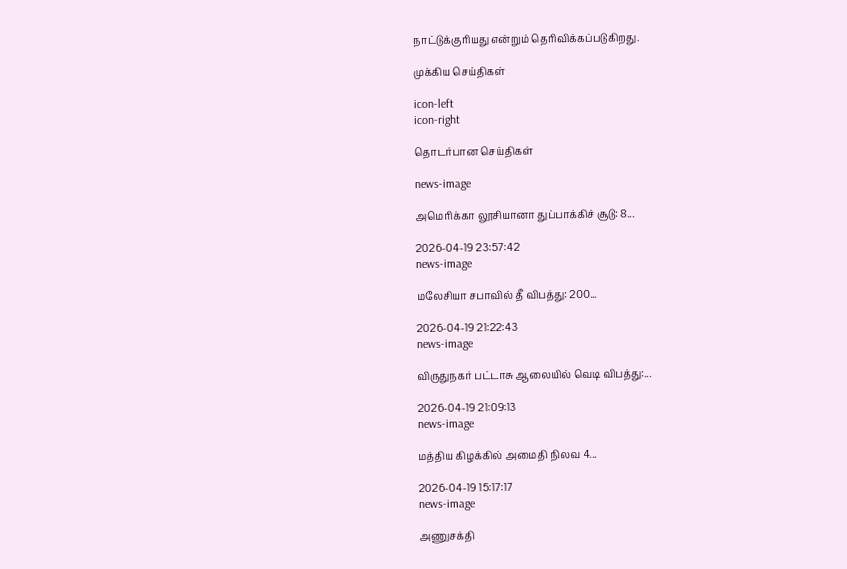நாட்டுக்குரியது என்றும் தெரிவிக்கப்படுகிறது.

முக்கிய செய்திகள்

icon-left
icon-right

தொடர்பான செய்திகள்

news-image

அமெரிக்கா லூசியானா துப்பாக்கிச் சூடு: 8...

2026-04-19 23:57:42
news-image

மலேசியா சபாவில் தீ விபத்து: 200...

2026-04-19 21:22:43
news-image

விருதுநகர் பட்டாசு ஆலையில் வெடி விபத்து:...

2026-04-19 21:09:13
news-image

மத்திய கிழக்கில் அமைதி நிலவ 4...

2026-04-19 15:17:17
news-image

அணுசக்தி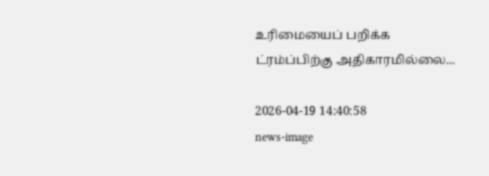உரிமையைப் பறிக்க ட்ரம்ப்பிற்கு அதிகாரமில்லை...

2026-04-19 14:40:58
news-image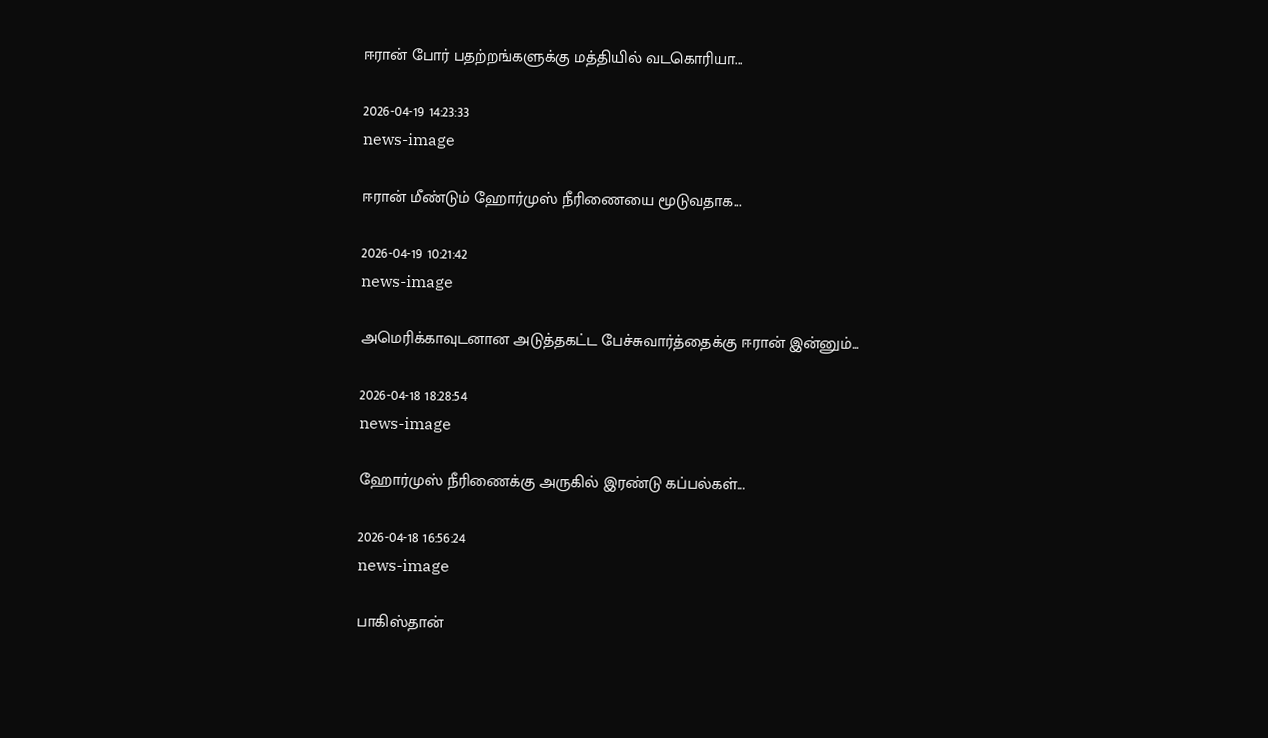ஈரான் போர் பதற்றங்களுக்கு மத்தியில் வடகொரியா...

2026-04-19 14:23:33
news-image

ஈரான் மீண்டும் ஹோர்முஸ் நீரிணையை மூடுவதாக...

2026-04-19 10:21:42
news-image

அமெரிக்காவுடனான அடுத்தகட்ட பேச்சுவார்த்தைக்கு ஈரான் இன்னும்...

2026-04-18 18:28:54
news-image

ஹோர்முஸ் நீரிணைக்கு அருகில் இரண்டு கப்பல்கள்...

2026-04-18 16:56:24
news-image

பாகிஸ்தான்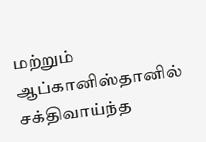மற்றும் ஆப்கானிஸ்தானில் சக்திவாய்ந்த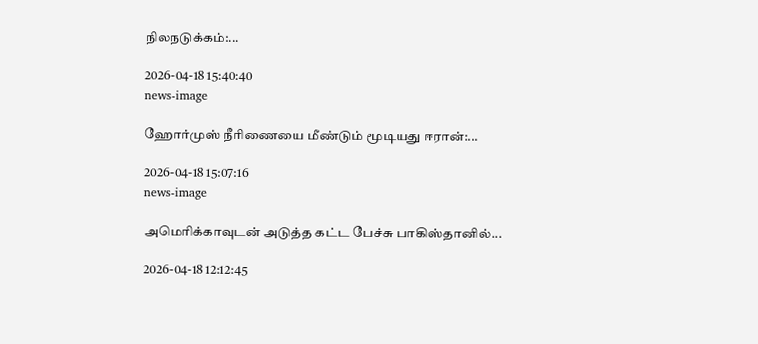நிலநடுக்கம்:...

2026-04-18 15:40:40
news-image

ஹோர்முஸ் நீரிணையை மீண்டும் மூடியது ஈரான்:...

2026-04-18 15:07:16
news-image

அமெரிக்காவுடன் அடுத்த கட்ட பேச்சு பாகிஸ்தானில்...

2026-04-18 12:12:45